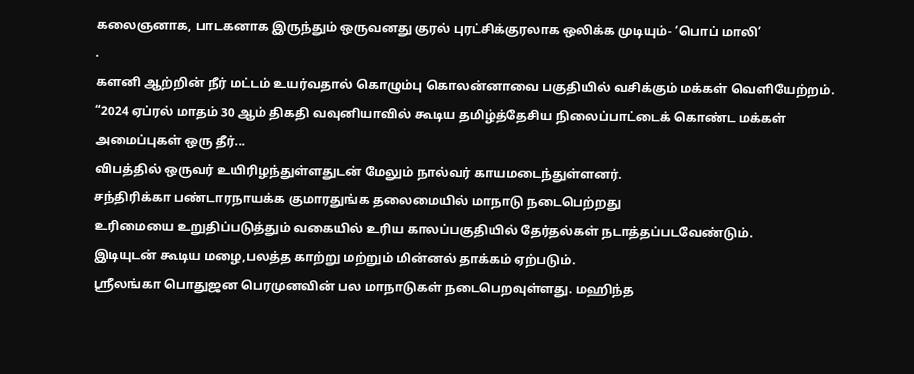கலைஞனாக, பாடகனாக இருந்தும் ஒருவனது குரல் புரட்சிக்குரலாக ஒலிக்க முடியும்- ‘பொப் மாலி’
.
களனி ஆற்றின் நீர் மட்டம் உயர்வதால் கொழும்பு கொலன்னாவை பகுதியில் வசிக்கும் மக்கள் வெளியேற்றம்.
“2024 ஏப்ரல் மாதம் 30 ஆம் திகதி வவுனியாவில் கூடிய தமிழ்த்தேசிய நிலைப்பாட்டைக் கொண்ட மக்கள் அமைப்புகள் ஒரு தீர்...
விபத்தில் ஒருவர் உயிரிழந்துள்ளதுடன் மேலும் நால்வர் காயமடைந்துள்ளனர்.
சந்திரிக்கா பண்டாரநாயக்க குமாரதுங்க தலைமையில் மாநாடு நடைபெற்றது
உரிமையை உறுதிப்படுத்தும் வகையில் உரிய காலப்பகுதியில் தேர்தல்கள் நடாத்தப்படவேண்டும்.
இடியுடன் கூடிய மழை,பலத்த காற்று மற்றும் மின்னல் தாக்கம் ஏற்படும்.
ஸ்ரீலங்கா பொதுஜன பெரமுனவின் பல மாநாடுகள் நடைபெறவுள்ளது. மஹிந்த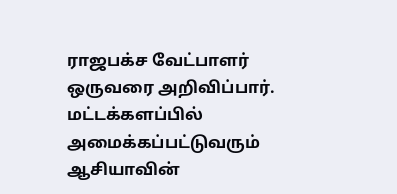ராஜபக்ச வேட்பாளர் ஒருவரை அறிவிப்பார்.
மட்டக்களப்பில் அமைக்கப்பட்டுவரும் ஆசியாவின்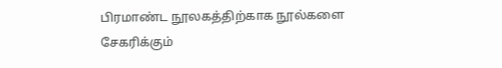பிரமாண்ட நூலகத்திற்காக நூல்களை சேகரிக்கும்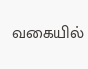வகையில்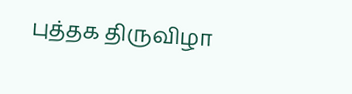புத்தக திருவிழா